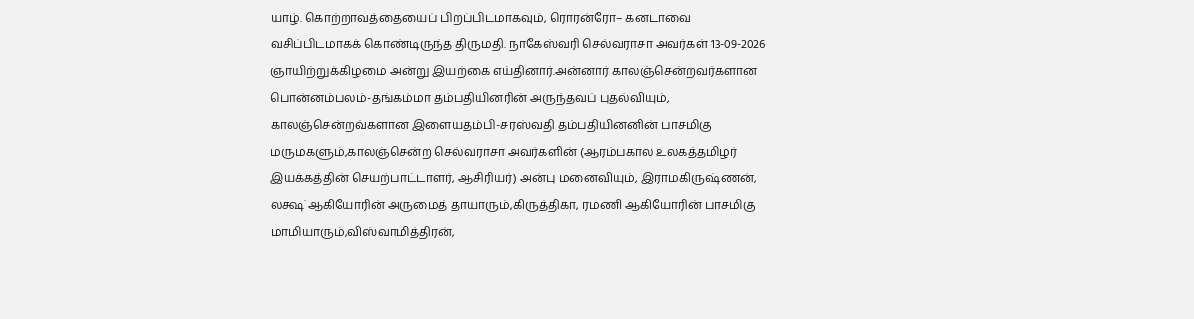யாழ். கொற்றாவத்தையைப் பிறப்பிடமாகவும், ரொரன்ரோ– கனடாவை வசிப்பிடமாகக் கொண்டிருந்த திருமதி. நாகேஸ்வரி செல்வராசா அவர்கள் 13-09-2026 ஞாயிற்றுக்கிழமை அன்று இயற்கை எய்தினார்.அன்னார் காலஞ்சென்றவர்களான பொன்னம்பலம்-தங்கம்மா தம்பதியினரின் அருந்தவப் புதல்வியும், காலஞ்சென்றவ்களான இளையதம்பி-சரஸ்வதி தம்பதியினனின் பாசமிகு மருமகளும்,காலஞ்சென்ற செல்வராசா அவர்களின் (ஆரம்பகால உலகத்தமிழர் இயக்கத்தின் செயற்பாட்டாளர், ஆசிரியர்) அன்பு மனைவியும், இராமகிருஷ்ணன், லக்ஷ் ஆகியோரின் அருமைத் தாயாரும்,கிருத்திகா, ரமணி ஆகியோரின் பாசமிகு மாமியாரும்,விஸ்வாமித்திரன்,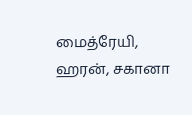மைத்ரேயி, ஹரன், சகானா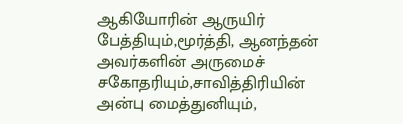ஆகியோரின் ஆருயிர் பேத்தியும்,மூர்த்தி, ஆனந்தன் அவர்களின் அருமைச் சகோதரியும்,சாவித்திரியின் அன்பு மைத்துனியும்,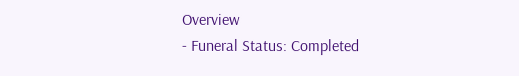Overview
- Funeral Status: Completed